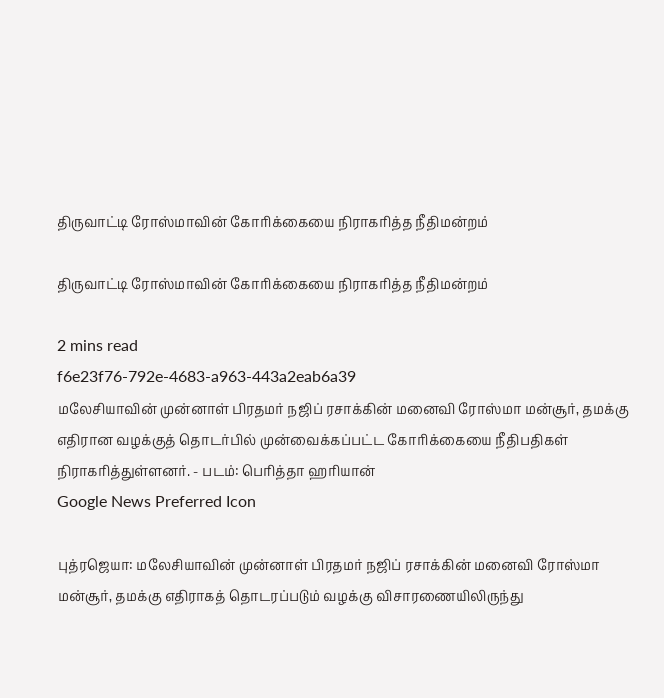திருவாட்டி ரோஸ்மாவின் கோரிக்கையை நிராகரித்த நீதிமன்றம்

திருவாட்டி ரோஸ்மாவின் கோரிக்கையை நிராகரித்த நீதிமன்றம்

2 mins read
f6e23f76-792e-4683-a963-443a2eab6a39
மலேசியாவின் முன்னாள் பிரதமர் நஜிப் ரசாக்கின் மனைவி ரோஸ்மா மன்சூர், தமக்கு எதிரான வழக்குத் தொடர்பில் முன்வைக்கப்பட்ட கோரிக்கையை நீதிபதிகள் நிராகரித்துள்ளனர். - படம்: பெரித்தா ஹரியான்
Google News Preferred Icon

புத்ரஜெயா: மலேசியாவின் முன்னாள் பிரதமர் நஜிப் ரசாக்கின் மனைவி ரோஸ்மா மன்சூர், தமக்கு எதிராகத் தொடரப்படும் வழக்கு விசாரணையிலிருந்து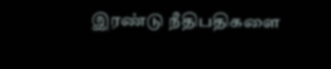இரண்டு நீதிபதிகளை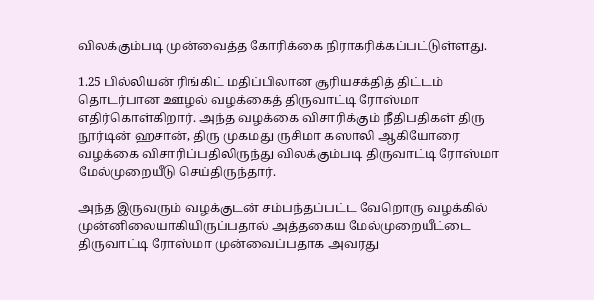விலக்கும்படி முன்வைத்த கோரிக்கை நிராகரிக்கப்பட்டுள்ளது.

1.25 பில்லியன் ரிங்கிட் மதிப்பிலான சூரியசக்தித் திட்டம் தொடர்பான ஊழல் வழக்கைத் திருவாட்டி ரோஸ்மா எதிர்கொள்கிறார். அந்த வழக்கை விசாரிக்கும் நீதிபதிகள் திரு நூர்டின் ஹசான், திரு முகமது ருசிமா கஸாலி ஆகியோரை வழக்கை விசாரிப்பதிலிருந்து விலக்கும்படி திருவாட்டி ரோஸ்மா மேல்முறையீடு செய்திருந்தார்.

அந்த இருவரும் வழக்குடன் சம்பந்தப்பட்ட வேறொரு வழக்கில் முன்னிலையாகியிருப்பதால் அத்தகைய மேல்முறையீட்டை திருவாட்டி ரோஸ்மா முன்வைப்பதாக அவரது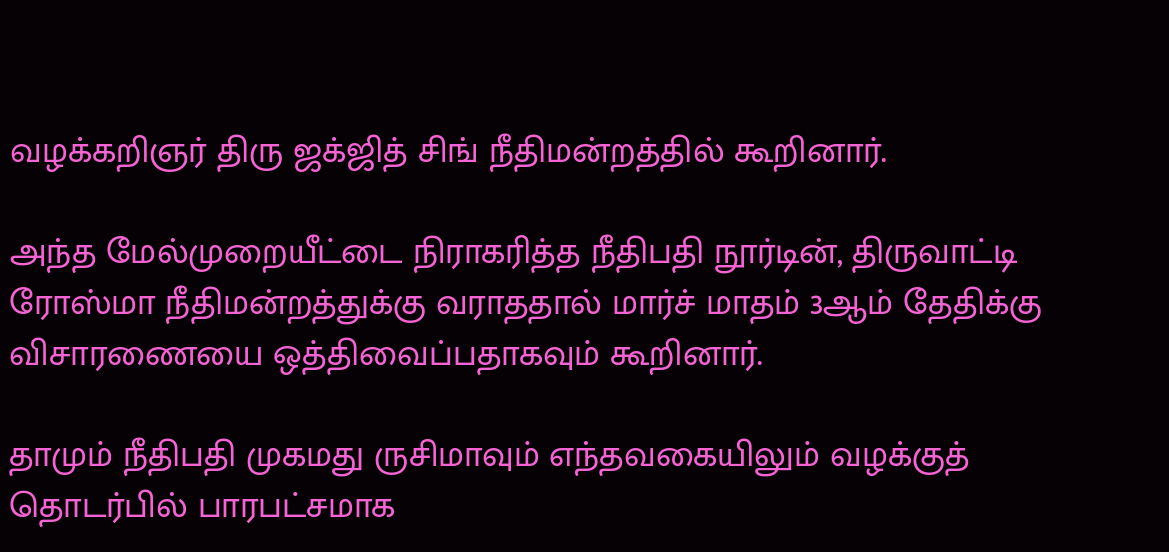வழக்கறிஞர் திரு ஜக்ஜித் சிங் நீதிமன்றத்தில் கூறினார்.

அந்த மேல்முறையீட்டை நிராகரித்த நீதிபதி நூர்டின், திருவாட்டி ரோஸ்மா நீதிமன்றத்துக்கு வராததால் மார்ச் மாதம் 3ஆம் தேதிக்கு விசாரணையை ஒத்திவைப்பதாகவும் கூறினார்.

தாமும் நீதிபதி முகமது ருசிமாவும் எந்தவகையிலும் வழக்குத் தொடர்பில் பாரபட்சமாக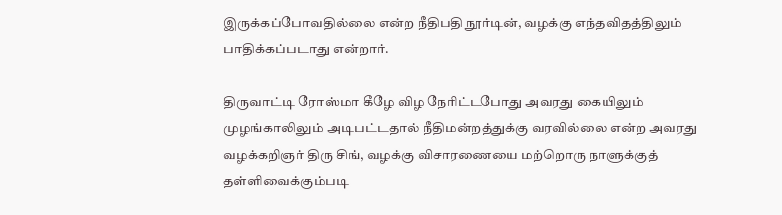இருக்கப்போவதில்லை என்ற நீதிபதி நூர்டின், வழக்கு எந்தவிதத்திலும் பாதிக்கப்படாது என்றார்.

திருவாட்டி ரோஸ்மா கீழே விழ நேரிட்டபோது அவரது கையிலும் முழங்காலிலும் அடிபட்டதால் நீதிமன்றத்துக்கு வரவில்லை என்ற அவரது வழக்கறிஞர் திரு சிங், வழக்கு விசாரணையை மற்றொரு நாளுக்குத் தள்ளிவைக்கும்படி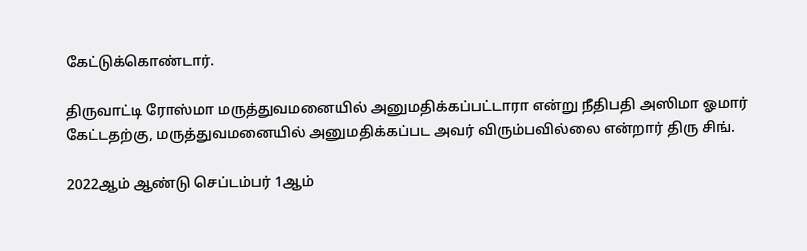கேட்டுக்கொண்டார்.

திருவாட்டி ரோஸ்மா மருத்துவமனையில் அனுமதிக்கப்பட்டாரா என்று நீதிபதி அஸிமா ஓமார் கேட்டதற்கு, மருத்துவமனையில் அனுமதிக்கப்பட அவர் விரும்பவில்லை என்றார் திரு சிங்.

2022ஆம் ஆண்டு செப்டம்பர் 1ஆம்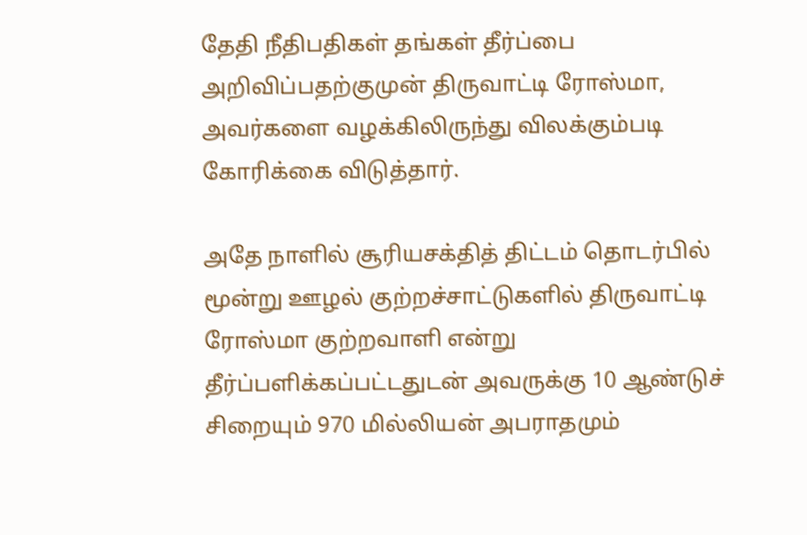தேதி நீதிபதிகள் தங்கள் தீர்ப்பை அறிவிப்பதற்குமுன் திருவாட்டி ரோஸ்மா, அவர்களை வழக்கிலிருந்து விலக்கும்படி கோரிக்கை விடுத்தார்.

அதே நாளில் சூரியசக்தித் திட்டம் தொடர்பில் மூன்று ஊழல் குற்றச்சாட்டுகளில் திருவாட்டி ரோஸ்மா குற்றவாளி என்று தீர்ப்பளிக்கப்பட்டதுடன் அவருக்கு 10 ஆண்டுச் சிறையும் 970 மில்லியன் அபராதமும்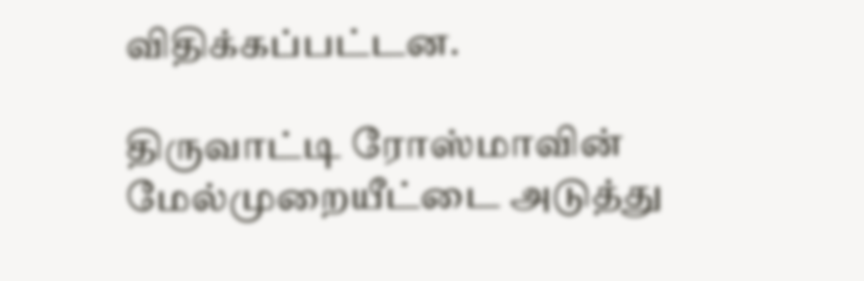விதிக்கப்பட்டன.

திருவாட்டி ரோஸ்மாவின் மேல்முறையீட்டை அடுத்து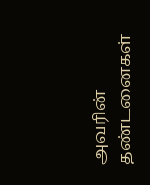அவரின் தண்டனைகள்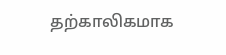தற்காலிகமாக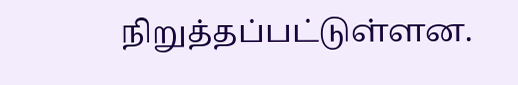நிறுத்தப்பட்டுள்ளன.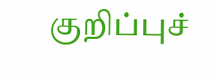குறிப்புச்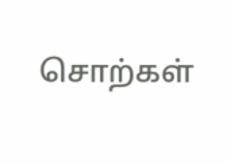சொற்கள்